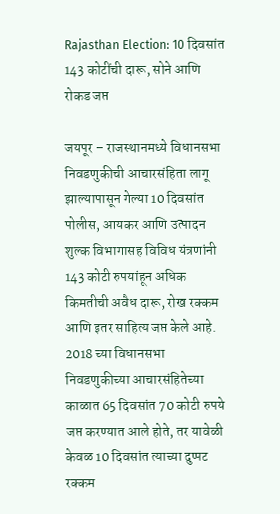Rajasthan Election: 10 दिवसांत 143 कोटींची दारू, सोने आणि रोकड जप्त

जयपूर – राजस्थानमध्ये विधानसभा निवडणुकीची आचारसंहिता लागू झाल्यापासून गेल्या 10 दिवसांत पोलीस, आयकर आणि उत्पादन शुल्क विभागासह विविध यंत्रणांनी 143 कोटी रुपयांहून अधिक किमतीची अवैध दारू, रोख रक्कम आणि इतर साहित्य जप्त केले आहे.
2018 च्या विधानसभा निवडणुकीच्या आचारसंहितेच्या काळात 65 दिवसांत 70 कोटी रुपये जप्त करण्यात आले होते, तर यावेळी केवळ 10 दिवसांत त्याच्या दुप्पट रक्कम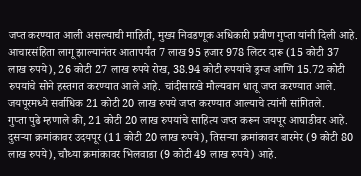जप्त करण्यात आली असल्याची माहिती, मुख्य निवडणूक अधिकारी प्रवीण गुप्ता यांनी दिली आहे.
आचारसंहिता लागू झाल्यानंतर आतापर्यंत 7 लाख 95 हजार 978 लिटर दारू (15 कोटी 37 लाख रुपये), 26 कोटी 27 लाख रुपये रोख, 38.94 कोटी रुपयांचे ड्रग्ज आणि 15.72 कोटी रुपयांचे सोने हस्तगत करण्यात आले आहे. चांदीसारखे मौल्यवान धातू जप्त करण्यात आले. जयपूरमध्ये सर्वाधिक 21 कोटी 20 लाख रुपये जप्त करण्यात आल्याचे त्यांनी सांगितले.
गुप्ता पुढे म्हणाले की, 21 कोटी 20 लाख रुपयांचे साहित्य जप्त करून जयपूर आघाडीवर आहे. दुसऱ्या क्रमांकावर उदयपूर (11 कोटी 20 लाख रुपये), तिसऱ्या क्रमांकावर बारमेर (9 कोटी 80 लाख रुपये), चौथ्या क्रमांकावर भिलवाडा (9 कोटी 49 लाख रुपये) आहे.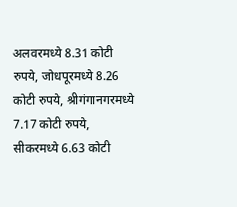अलवरमध्ये 8.31 कोटी रुपये, जोधपूरमध्ये 8.26 कोटी रुपये, श्रीगंगानगरमध्ये 7.17 कोटी रुपये, सीकरमध्ये 6.63 कोटी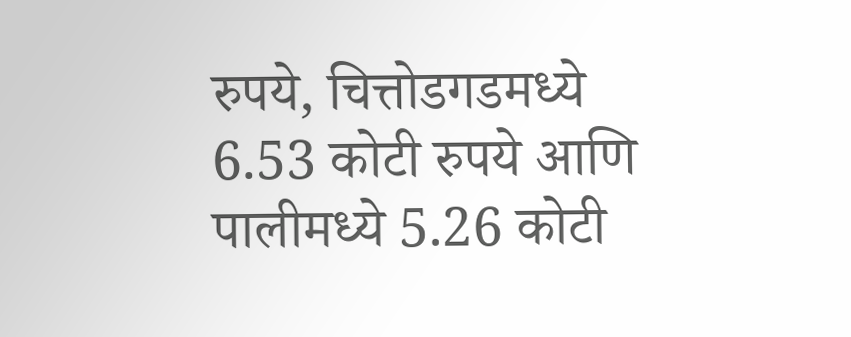रुपये, चित्तोडगडमध्ये 6.53 कोटी रुपये आणि पालीमध्ये 5.26 कोटी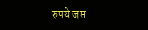रुपये जप्त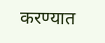करण्यात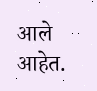आले आहेत.